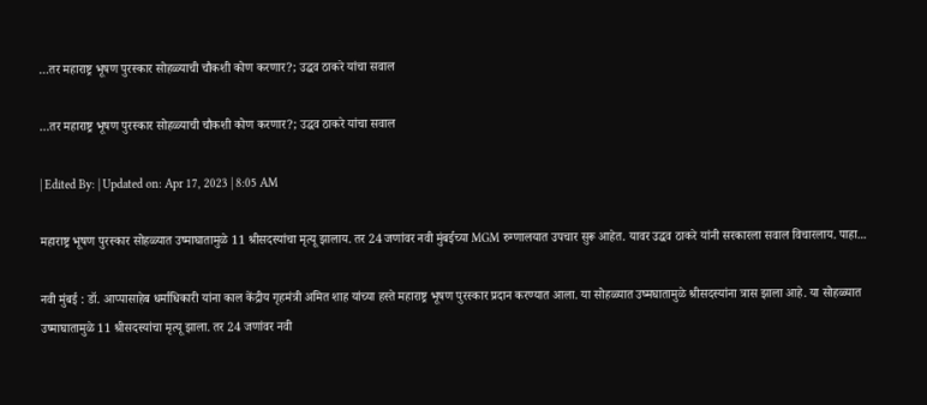…तर महाराष्ट्र भूषण पुरस्कार सोहळ्याची चौकशी कोण करणार?; उद्धव ठाकरे यांचा सवाल

…तर महाराष्ट्र भूषण पुरस्कार सोहळ्याची चौकशी कोण करणार?; उद्धव ठाकरे यांचा सवाल

| Edited By: | Updated on: Apr 17, 2023 | 8:05 AM

महाराष्ट्र भूषण पुरस्कार सोहळ्यात उष्माघातामुळे 11 श्रीसदस्यांचा मृत्यू झालाय. तर 24 जणांवर नवी मुंबईच्या MGM रुग्णालयात उपचार सुरू आहेत. यावर उद्धव ठाकरे यांनी सरकारला सवाल विचारलाय. पाहा...

नवी मुंबई : डॉ. आप्पासाहेब धर्माधिकारी यांना काल केंद्रीय गृहमंत्री अमित शाह यांच्या हस्ते महाराष्ट्र भूषण पुरस्कार प्रदान करण्यात आला. या सोहळ्यात उष्मघातामुळे श्रीसदस्यांना त्रास झाला आहे. या सोहळ्यात उष्माघातामुळे 11 श्रीसदस्यांचा मृत्यू झाला. तर 24 जणांवर नवी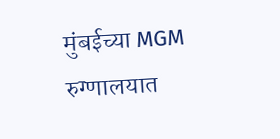मुंबईच्या MGM रुग्णालयात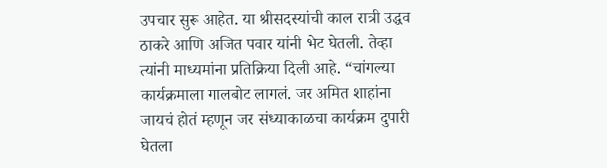उपचार सुरू आहेत. या श्रीसदस्यांची काल रात्री उद्धव ठाकरे आणि अजित पवार यांनी भेट घेतली. तेव्हा त्यांनी माध्यमांना प्रतिक्रिया दिली आहे. “चांगल्या कार्यक्रमाला गालबोट लागलं. जर अमित शाहांना जायचं होतं म्हणून जर संध्याकाळचा कार्यक्रम दुपारी घेतला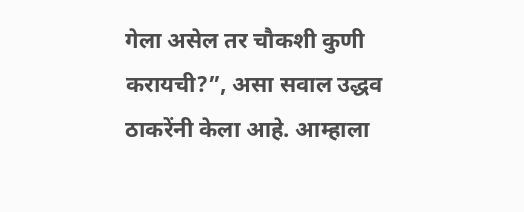गेला असेल तर चौकशी कुणी करायची?”, असा सवाल उद्धव ठाकरेंनी केला आहे. आम्हाला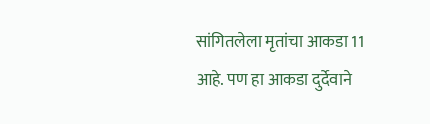सांगितलेला मृतांचा आकडा 11 आहे. पण हा आकडा दुर्देवाने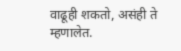वाढूही शकतो, असंही ते म्हणालेत.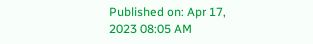Published on: Apr 17, 2023 08:05 AM